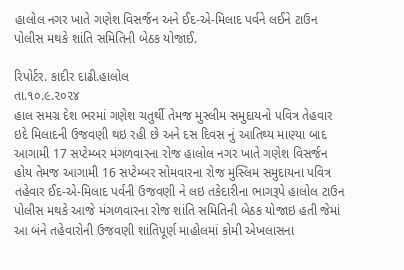હાલોલ નગર ખાતે ગણેશ વિસર્જન અને ઈદ-એ-મિલાદ પર્વને લઈને ટાઉન પોલીસ મથકે શાંતિ સમિતિની બેઠક યોજાઈ.

રિપોર્ટર. કાદીર દાઢી.હાલોલ
તા.૧૦.૯.૨૦૨૪
હાલ સમગ્ર દેશ ભરમાં ગણેશ ચતુર્થી તેમજ મુસ્લીમ સમુદાયનો પવિત્ર તેહવાર ઇદે મિલાદની ઉજવણી થઇ રહી છે અને દસ દિવસ નું આતિથ્ય માણ્યા બાદ આગામી 17 સપ્ટેમ્બર મંગળવારના રોજ હાલોલ નગર ખાતે ગણેશ વિસર્જન હોય તેમજ આગામી 16 સપ્ટેમ્બર સોમવારના રોજ મુસ્લિમ સમુદાયના પવિત્ર તહેવાર ઈદ-એ-મિલાદ પર્વની ઉજવણી ને લઇ તકેદારીના ભાગરૂપે હાલોલ ટાઉન પોલીસ મથકે આજે મંગળવારના રોજ શાંતિ સમિતિની બેઠક યોજાઇ હતી જેમાં આ બંને તહેવારોની ઉજવણી શાંતિપૂર્ણ માહોલમાં કોમી એખલાસના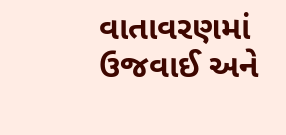વાતાવરણમાં ઉજવાઈ અને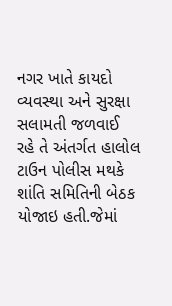નગર ખાતે કાયદો વ્યવસ્થા અને સુરક્ષા સલામતી જળવાઈ રહે તે અંતર્ગત હાલોલ ટાઉન પોલીસ મથકે શાંતિ સમિતિની બેઠક યોજાઇ હતી.જેમાં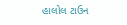હાલોલ ટાઉન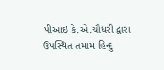પીઆઇ કે.એ.ચૌધરી દ્વારા ઉપસ્થિત તમામ હિન્દુ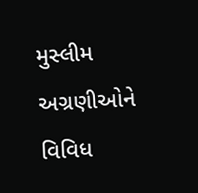મુસ્લીમ અગ્રણીઓને વિવિધ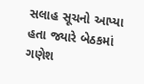સલાહ સૂચનો આપ્યા હતા જ્યારે બેઠકમાં ગણેશ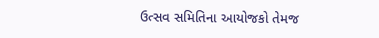ઉત્સવ સમિતિના આયોજકો તેમજ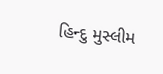હિન્દુ મુસ્લીમ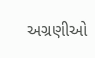અગ્રણીઓ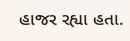હાજર રહ્યા હતા.